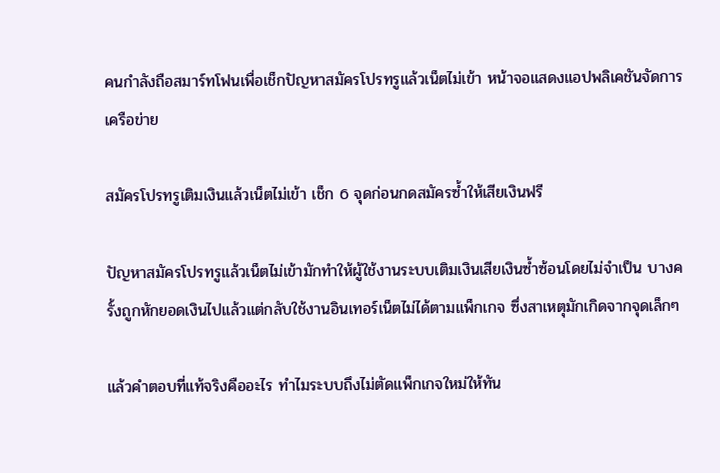คนกำลังถือสมาร์ทโฟนเพื่อเช็กปัญหาสมัครโปรทรูแล้วเน็ตไม่เข้า หน้าจอแสดงแอปพลิเคชันจัดการเครือข่าย

สมัครโปรทรูเติมเงินแล้วเน็ตไม่เข้า เช็ก 6 จุดก่อนกดสมัครซ้ำให้เสียเงินฟรี

ปัญหาสมัครโปรทรูแล้วเน็ตไม่เข้ามักทำให้ผู้ใช้งานระบบเติมเงินเสียเงินซ้ำซ้อนโดยไม่จำเป็น บางครั้งถูกหักยอดเงินไปแล้วแต่กลับใช้งานอินเทอร์เน็ตไม่ได้ตามแพ็กเกจ ซึ่งสาเหตุมักเกิดจากจุดเล็กๆ

แล้วคำตอบที่แท้จริงคืออะไร ทำไมระบบถึงไม่ตัดแพ็กเกจใหม่ให้ทัน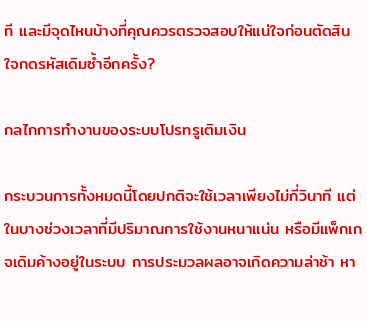ที และมีจุดไหนบ้างที่คุณควรตรวจสอบให้แน่ใจก่อนตัดสินใจกดรหัสเดิมซ้ำอีกครั้ง?

กลไกการทำงานของระบบโปรทรูเติมเงิน

กระบวนการทั้งหมดนี้โดยปกติจะใช้เวลาเพียงไม่กี่วินาที แต่ในบางช่วงเวลาที่มีปริมาณการใช้งานหนาแน่น หรือมีแพ็กเกจเดิมค้างอยู่ในระบบ การประมวลผลอาจเกิดความล่าช้า หา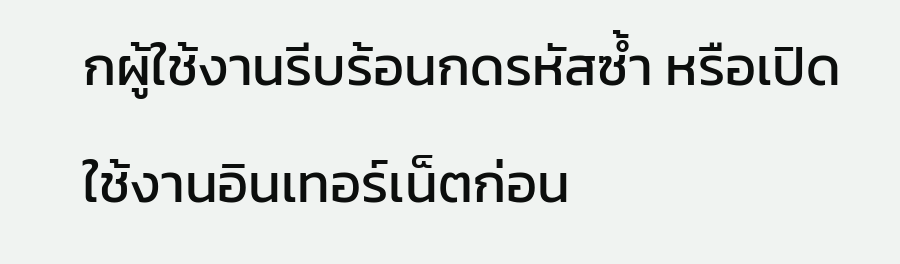กผู้ใช้งานรีบร้อนกดรหัสซ้ำ หรือเปิดใช้งานอินเทอร์เน็ตก่อน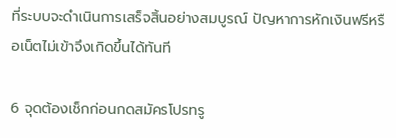ที่ระบบจะดำเนินการเสร็จสิ้นอย่างสมบูรณ์ ปัญหาการหักเงินฟรีหรือเน็ตไม่เข้าจึงเกิดขึ้นได้ทันที

6 จุดต้องเช็กก่อนกดสมัครโปรทรู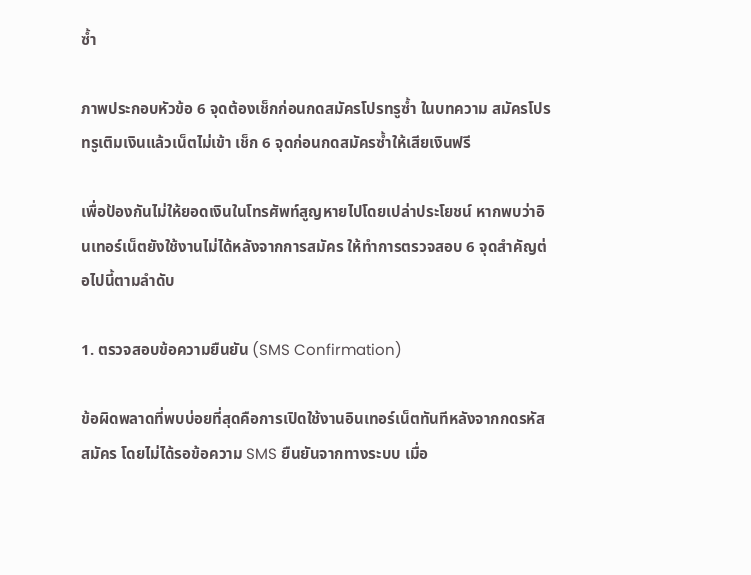ซ้ำ

ภาพประกอบหัวข้อ 6 จุดต้องเช็กก่อนกดสมัครโปรทรูซ้ำ ในบทความ สมัครโปรทรูเติมเงินแล้วเน็ตไม่เข้า เช็ก 6 จุดก่อนกดสมัครซ้ำให้เสียเงินฟรี

เพื่อป้องกันไม่ให้ยอดเงินในโทรศัพท์สูญหายไปโดยเปล่าประโยชน์ หากพบว่าอินเทอร์เน็ตยังใช้งานไม่ได้หลังจากการสมัคร ให้ทำการตรวจสอบ 6 จุดสำคัญต่อไปนี้ตามลำดับ

1. ตรวจสอบข้อความยืนยัน (SMS Confirmation)

ข้อผิดพลาดที่พบบ่อยที่สุดคือการเปิดใช้งานอินเทอร์เน็ตทันทีหลังจากกดรหัสสมัคร โดยไม่ได้รอข้อความ SMS ยืนยันจากทางระบบ เมื่อ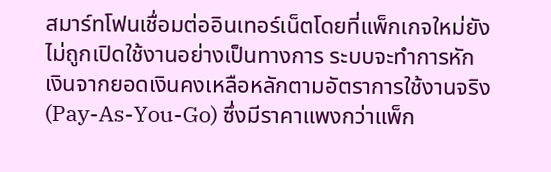สมาร์ทโฟนเชื่อมต่ออินเทอร์เน็ตโดยที่แพ็กเกจใหม่ยังไม่ถูกเปิดใช้งานอย่างเป็นทางการ ระบบจะทำการหักเงินจากยอดเงินคงเหลือหลักตามอัตราการใช้งานจริง (Pay-As-You-Go) ซึ่งมีราคาแพงกว่าแพ็ก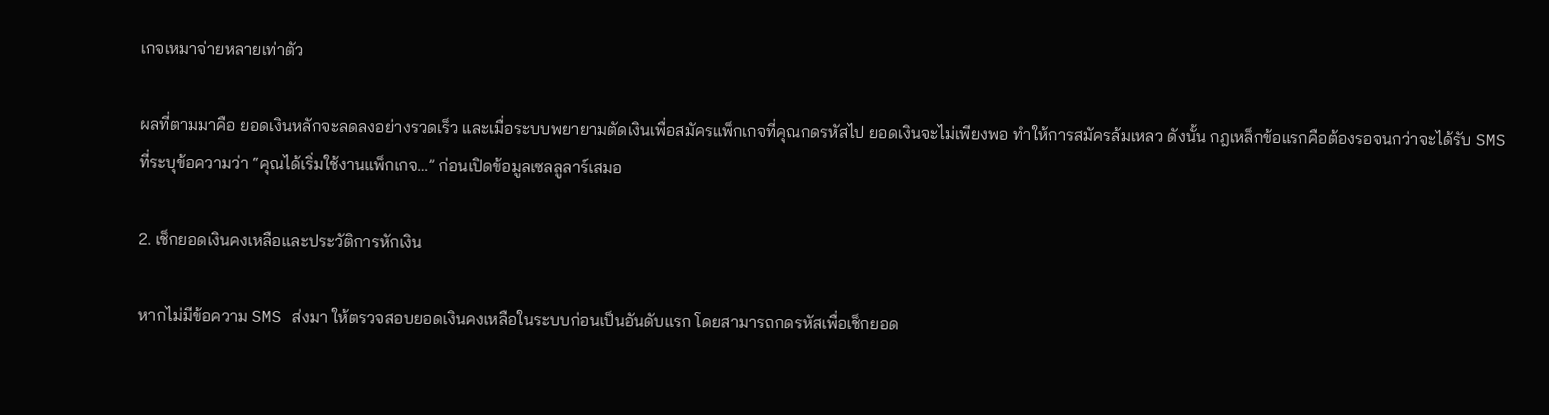เกจเหมาจ่ายหลายเท่าตัว

ผลที่ตามมาคือ ยอดเงินหลักจะลดลงอย่างรวดเร็ว และเมื่อระบบพยายามตัดเงินเพื่อสมัครแพ็กเกจที่คุณกดรหัสไป ยอดเงินจะไม่เพียงพอ ทำให้การสมัครล้มเหลว ดังนั้น กฎเหล็กข้อแรกคือต้องรอจนกว่าจะได้รับ SMS ที่ระบุข้อความว่า “คุณได้เริ่มใช้งานแพ็กเกจ…” ก่อนเปิดข้อมูลเซลลูลาร์เสมอ

2. เช็กยอดเงินคงเหลือและประวัติการหักเงิน

หากไม่มีข้อความ SMS ส่งมา ให้ตรวจสอบยอดเงินคงเหลือในระบบก่อนเป็นอันดับแรก โดยสามารถกดรหัสเพื่อเช็กยอด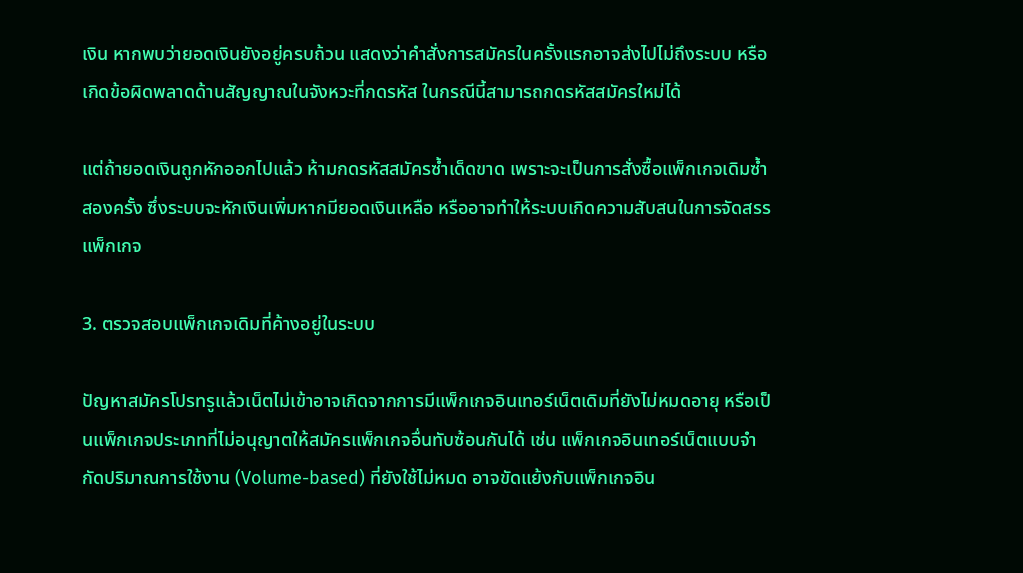เงิน หากพบว่ายอดเงินยังอยู่ครบถ้วน แสดงว่าคำสั่งการสมัครในครั้งแรกอาจส่งไปไม่ถึงระบบ หรือเกิดข้อผิดพลาดด้านสัญญาณในจังหวะที่กดรหัส ในกรณีนี้สามารถกดรหัสสมัครใหม่ได้

แต่ถ้ายอดเงินถูกหักออกไปแล้ว ห้ามกดรหัสสมัครซ้ำเด็ดขาด เพราะจะเป็นการสั่งซื้อแพ็กเกจเดิมซ้ำสองครั้ง ซึ่งระบบจะหักเงินเพิ่มหากมียอดเงินเหลือ หรืออาจทำให้ระบบเกิดความสับสนในการจัดสรรแพ็กเกจ

3. ตรวจสอบแพ็กเกจเดิมที่ค้างอยู่ในระบบ

ปัญหาสมัครโปรทรูแล้วเน็ตไม่เข้าอาจเกิดจากการมีแพ็กเกจอินเทอร์เน็ตเดิมที่ยังไม่หมดอายุ หรือเป็นแพ็กเกจประเภทที่ไม่อนุญาตให้สมัครแพ็กเกจอื่นทับซ้อนกันได้ เช่น แพ็กเกจอินเทอร์เน็ตแบบจำกัดปริมาณการใช้งาน (Volume-based) ที่ยังใช้ไม่หมด อาจขัดแย้งกับแพ็กเกจอิน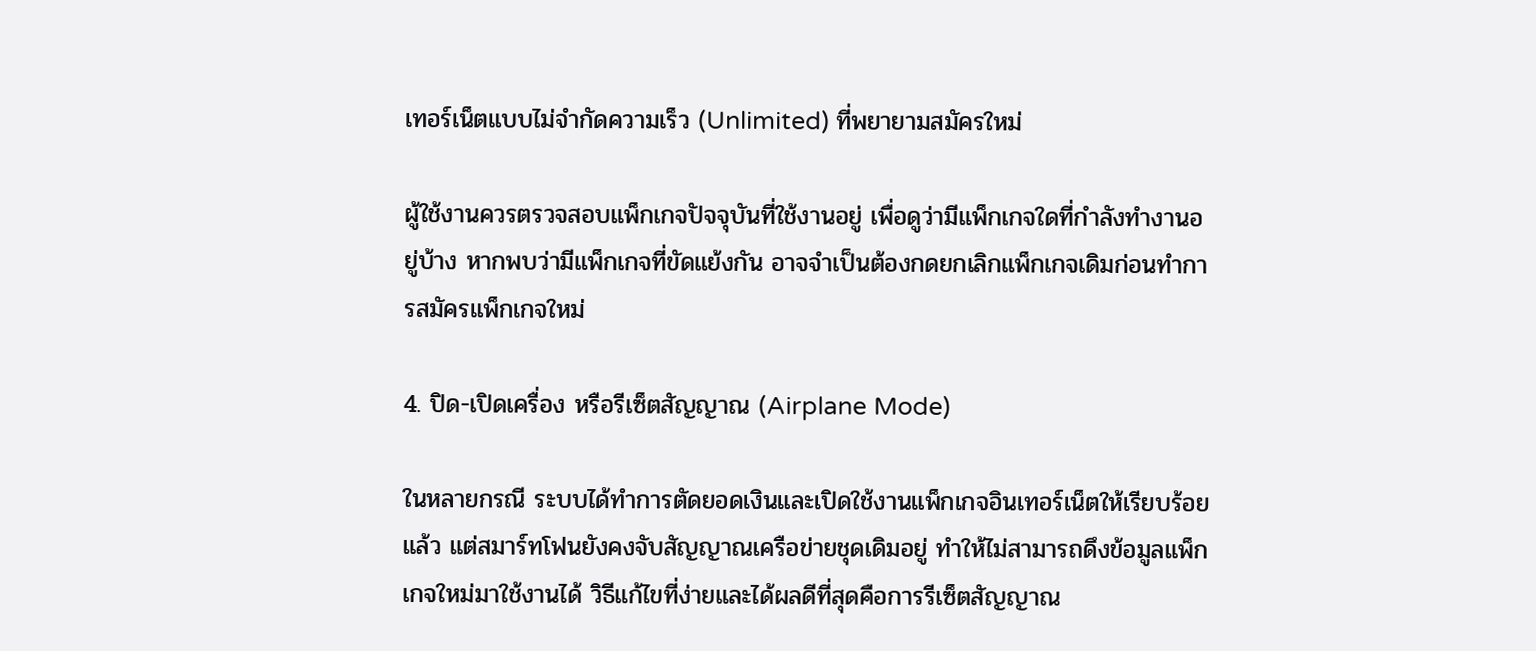เทอร์เน็ตแบบไม่จำกัดความเร็ว (Unlimited) ที่พยายามสมัครใหม่

ผู้ใช้งานควรตรวจสอบแพ็กเกจปัจจุบันที่ใช้งานอยู่ เพื่อดูว่ามีแพ็กเกจใดที่กำลังทำงานอยู่บ้าง หากพบว่ามีแพ็กเกจที่ขัดแย้งกัน อาจจำเป็นต้องกดยกเลิกแพ็กเกจเดิมก่อนทำการสมัครแพ็กเกจใหม่

4. ปิด-เปิดเครื่อง หรือรีเซ็ตสัญญาณ (Airplane Mode)

ในหลายกรณี ระบบได้ทำการตัดยอดเงินและเปิดใช้งานแพ็กเกจอินเทอร์เน็ตให้เรียบร้อยแล้ว แต่สมาร์ทโฟนยังคงจับสัญญาณเครือข่ายชุดเดิมอยู่ ทำให้ไม่สามารถดึงข้อมูลแพ็กเกจใหม่มาใช้งานได้ วิธีแก้ไขที่ง่ายและได้ผลดีที่สุดคือการรีเซ็ตสัญญาณ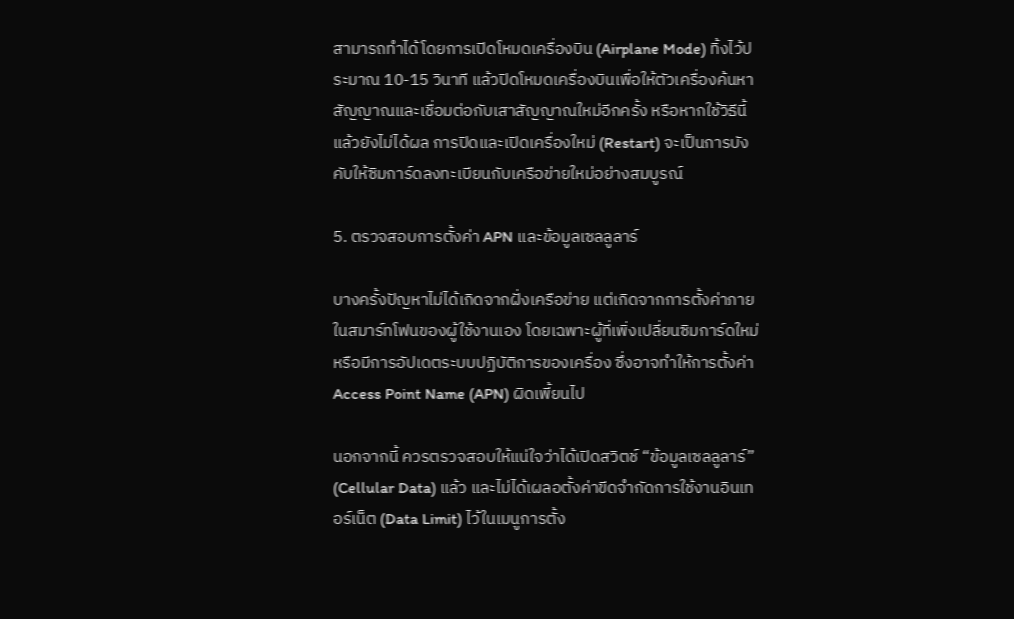สามารถทำได้โดยการเปิดโหมดเครื่องบิน (Airplane Mode) ทิ้งไว้ประมาณ 10-15 วินาที แล้วปิดโหมดเครื่องบินเพื่อให้ตัวเครื่องค้นหาสัญญาณและเชื่อมต่อกับเสาสัญญาณใหม่อีกครั้ง หรือหากใช้วิธีนี้แล้วยังไม่ได้ผล การปิดและเปิดเครื่องใหม่ (Restart) จะเป็นการบังคับให้ซิมการ์ดลงทะเบียนกับเครือข่ายใหม่อย่างสมบูรณ์

5. ตรวจสอบการตั้งค่า APN และข้อมูลเซลลูลาร์

บางครั้งปัญหาไม่ได้เกิดจากฝั่งเครือข่าย แต่เกิดจากการตั้งค่าภายในสมาร์ทโฟนของผู้ใช้งานเอง โดยเฉพาะผู้ที่เพิ่งเปลี่ยนซิมการ์ดใหม่ หรือมีการอัปเดตระบบปฏิบัติการของเครื่อง ซึ่งอาจทำให้การตั้งค่า Access Point Name (APN) ผิดเพี้ยนไป

นอกจากนี้ ควรตรวจสอบให้แน่ใจว่าได้เปิดสวิตช์ “ข้อมูลเซลลูลาร์” (Cellular Data) แล้ว และไม่ได้เผลอตั้งค่าขีดจำกัดการใช้งานอินเทอร์เน็ต (Data Limit) ไว้ในเมนูการตั้ง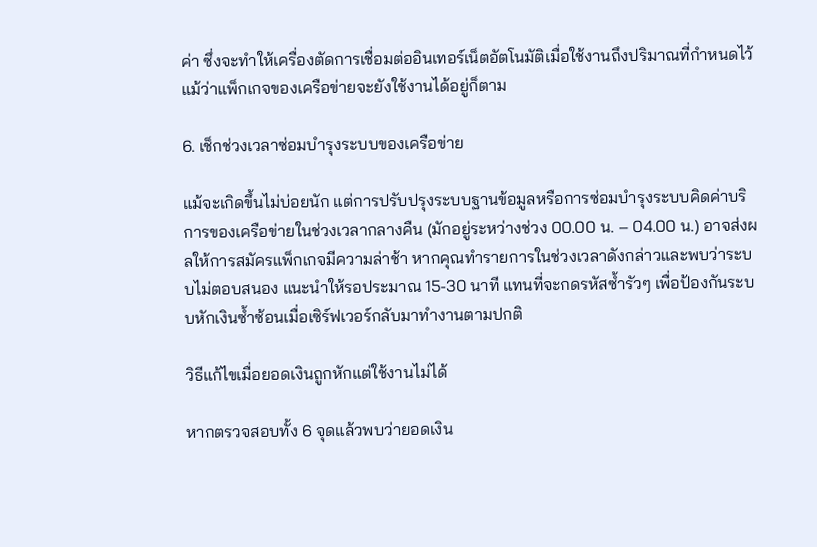ค่า ซึ่งจะทำให้เครื่องตัดการเชื่อมต่ออินเทอร์เน็ตอัตโนมัติเมื่อใช้งานถึงปริมาณที่กำหนดไว้ แม้ว่าแพ็กเกจของเครือข่ายจะยังใช้งานได้อยู่ก็ตาม

6. เช็กช่วงเวลาซ่อมบำรุงระบบของเครือข่าย

แม้จะเกิดขึ้นไม่บ่อยนัก แต่การปรับปรุงระบบฐานข้อมูลหรือการซ่อมบำรุงระบบคิดค่าบริการของเครือข่ายในช่วงเวลากลางคืน (มักอยู่ระหว่างช่วง 00.00 น. – 04.00 น.) อาจส่งผลให้การสมัครแพ็กเกจมีความล่าช้า หากคุณทำรายการในช่วงเวลาดังกล่าวและพบว่าระบบไม่ตอบสนอง แนะนำให้รอประมาณ 15-30 นาที แทนที่จะกดรหัสซ้ำรัวๆ เพื่อป้องกันระบบหักเงินซ้ำซ้อนเมื่อเซิร์ฟเวอร์กลับมาทำงานตามปกติ

วิธีแก้ไขเมื่อยอดเงินถูกหักแต่ใช้งานไม่ได้

หากตรวจสอบทั้ง 6 จุดแล้วพบว่ายอดเงิน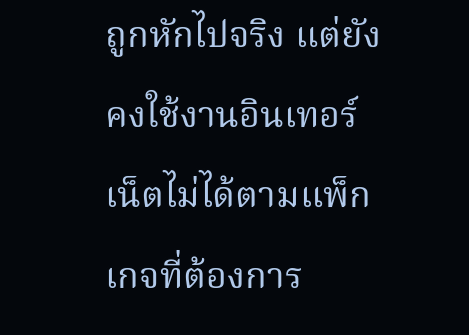ถูกหักไปจริง แต่ยังคงใช้งานอินเทอร์เน็ตไม่ได้ตามแพ็กเกจที่ต้องการ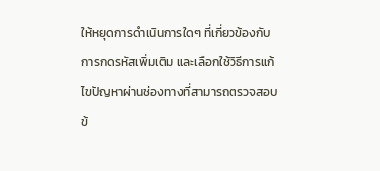ให้หยุดการดำเนินการใดๆ ที่เกี่ยวข้องกับการกดรหัสเพิ่มเติม และเลือกใช้วิธีการแก้ไขปัญหาผ่านช่องทางที่สามารถตรวจสอบข้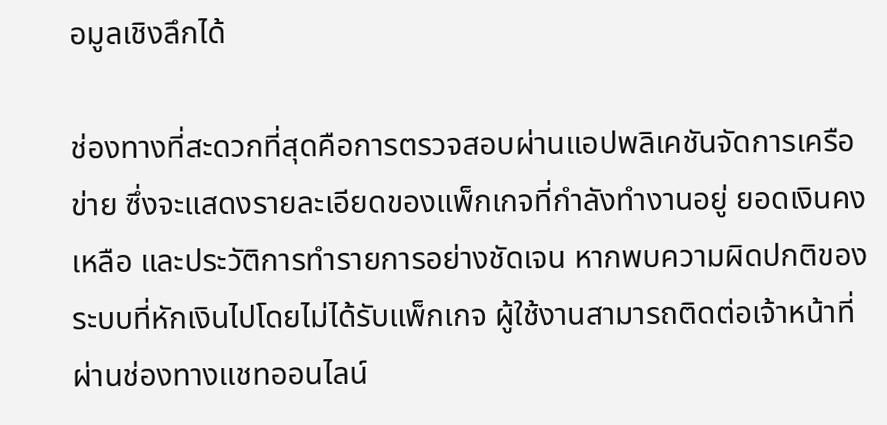อมูลเชิงลึกได้

ช่องทางที่สะดวกที่สุดคือการตรวจสอบผ่านแอปพลิเคชันจัดการเครือข่าย ซึ่งจะแสดงรายละเอียดของแพ็กเกจที่กำลังทำงานอยู่ ยอดเงินคงเหลือ และประวัติการทำรายการอย่างชัดเจน หากพบความผิดปกติของระบบที่หักเงินไปโดยไม่ได้รับแพ็กเกจ ผู้ใช้งานสามารถติดต่อเจ้าหน้าที่ผ่านช่องทางแชทออนไลน์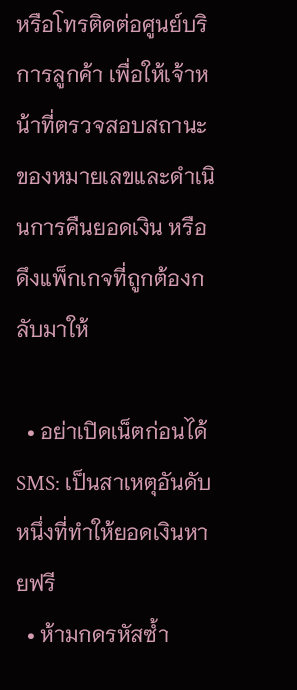หรือโทรติดต่อศูนย์บริการลูกค้า เพื่อให้เจ้าหน้าที่ตรวจสอบสถานะของหมายเลขและดำเนินการคืนยอดเงิน หรือดึงแพ็กเกจที่ถูกต้องกลับมาให้

  • อย่าเปิดเน็ตก่อนได้ SMS: เป็นสาเหตุอันดับหนึ่งที่ทำให้ยอดเงินหายฟรี
  • ห้ามกดรหัสซ้ำ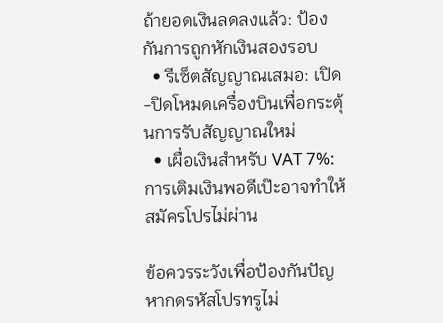ถ้ายอดเงินลดลงแล้ว: ป้องกันการถูกหักเงินสองรอบ
  • รีเซ็ตสัญญาณเสมอ: เปิด-ปิดโหมดเครื่องบินเพื่อกระตุ้นการรับสัญญาณใหม่
  • เผื่อเงินสำหรับ VAT 7%: การเติมเงินพอดีเป๊ะอาจทำให้สมัครโปรไม่ผ่าน

ข้อควรระวังเพื่อป้องกันปัญหากดรหัสโปรทรูไม่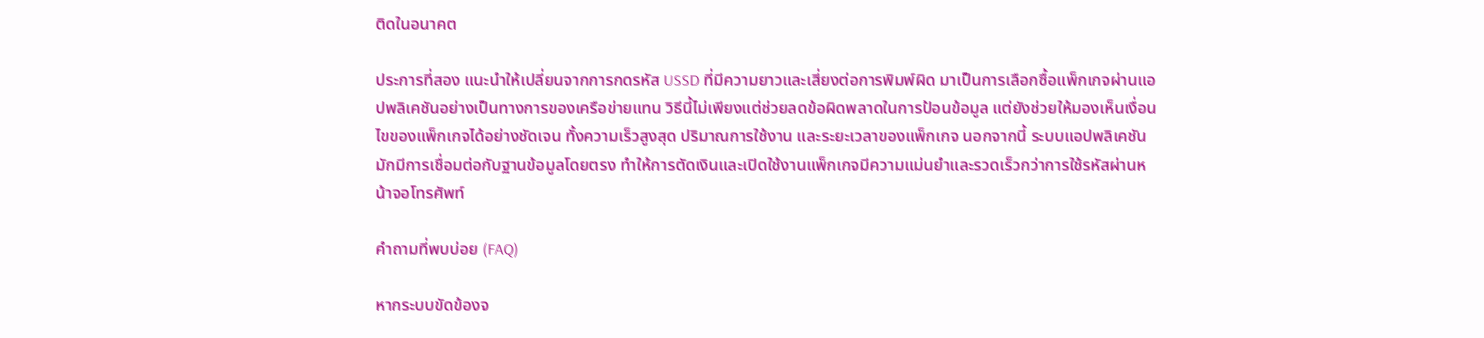ติดในอนาคต

ประการที่สอง แนะนำให้เปลี่ยนจากการกดรหัส USSD ที่มีความยาวและเสี่ยงต่อการพิมพ์ผิด มาเป็นการเลือกซื้อแพ็กเกจผ่านแอปพลิเคชันอย่างเป็นทางการของเครือข่ายแทน วิธีนี้ไม่เพียงแต่ช่วยลดข้อผิดพลาดในการป้อนข้อมูล แต่ยังช่วยให้มองเห็นเงื่อนไขของแพ็กเกจได้อย่างชัดเจน ทั้งความเร็วสูงสุด ปริมาณการใช้งาน และระยะเวลาของแพ็กเกจ นอกจากนี้ ระบบแอปพลิเคชันมักมีการเชื่อมต่อกับฐานข้อมูลโดยตรง ทำให้การตัดเงินและเปิดใช้งานแพ็กเกจมีความแม่นยำและรวดเร็วกว่าการใช้รหัสผ่านหน้าจอโทรศัพท์

คำถามที่พบบ่อย (FAQ)

หากระบบขัดข้องจ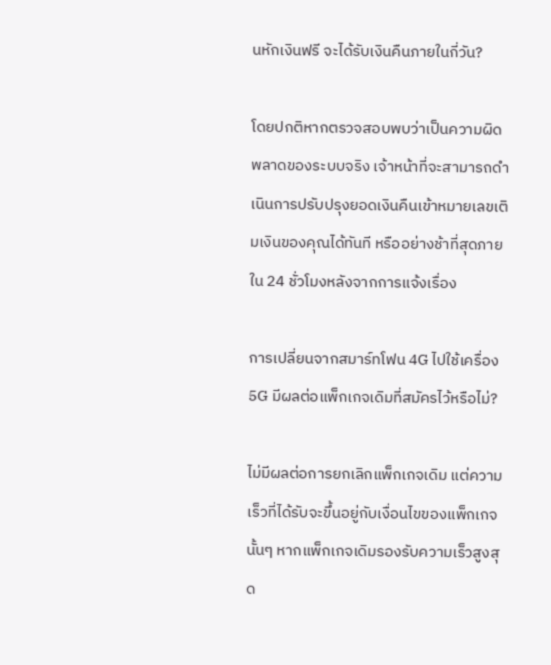นหักเงินฟรี จะได้รับเงินคืนภายในกี่วัน?

โดยปกติหากตรวจสอบพบว่าเป็นความผิดพลาดของระบบจริง เจ้าหน้าที่จะสามารถดำเนินการปรับปรุงยอดเงินคืนเข้าหมายเลขเติมเงินของคุณได้ทันที หรืออย่างช้าที่สุดภายใน 24 ชั่วโมงหลังจากการแจ้งเรื่อง

การเปลี่ยนจากสมาร์ทโฟน 4G ไปใช้เครื่อง 5G มีผลต่อแพ็กเกจเดิมที่สมัครไว้หรือไม่?

ไม่มีผลต่อการยกเลิกแพ็กเกจเดิม แต่ความเร็วที่ได้รับจะขึ้นอยู่กับเงื่อนไขของแพ็กเกจนั้นๆ หากแพ็กเกจเดิมรองรับความเร็วสูงสุด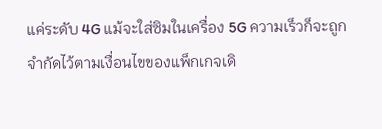แค่ระดับ 4G แม้จะใส่ซิมในเครื่อง 5G ความเร็วก็จะถูกจำกัดไว้ตามเงื่อนไขของแพ็กเกจเดิ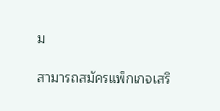ม

สามารถสมัครแพ็กเกจเสริ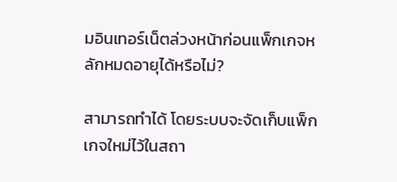มอินเทอร์เน็ตล่วงหน้าก่อนแพ็กเกจหลักหมดอายุได้หรือไม่?

สามารถทำได้ โดยระบบจะจัดเก็บแพ็กเกจใหม่ไว้ในสถา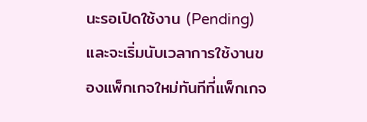นะรอเปิดใช้งาน (Pending) และจะเริ่มนับเวลาการใช้งานของแพ็กเกจใหม่ทันทีที่แพ็กเกจ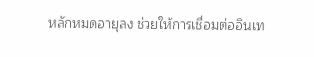หลักหมดอายุลง ช่วยให้การเชื่อมต่ออินเท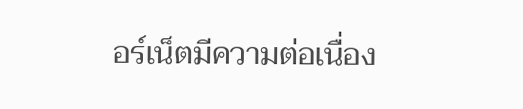อร์เน็ตมีความต่อเนื่อง